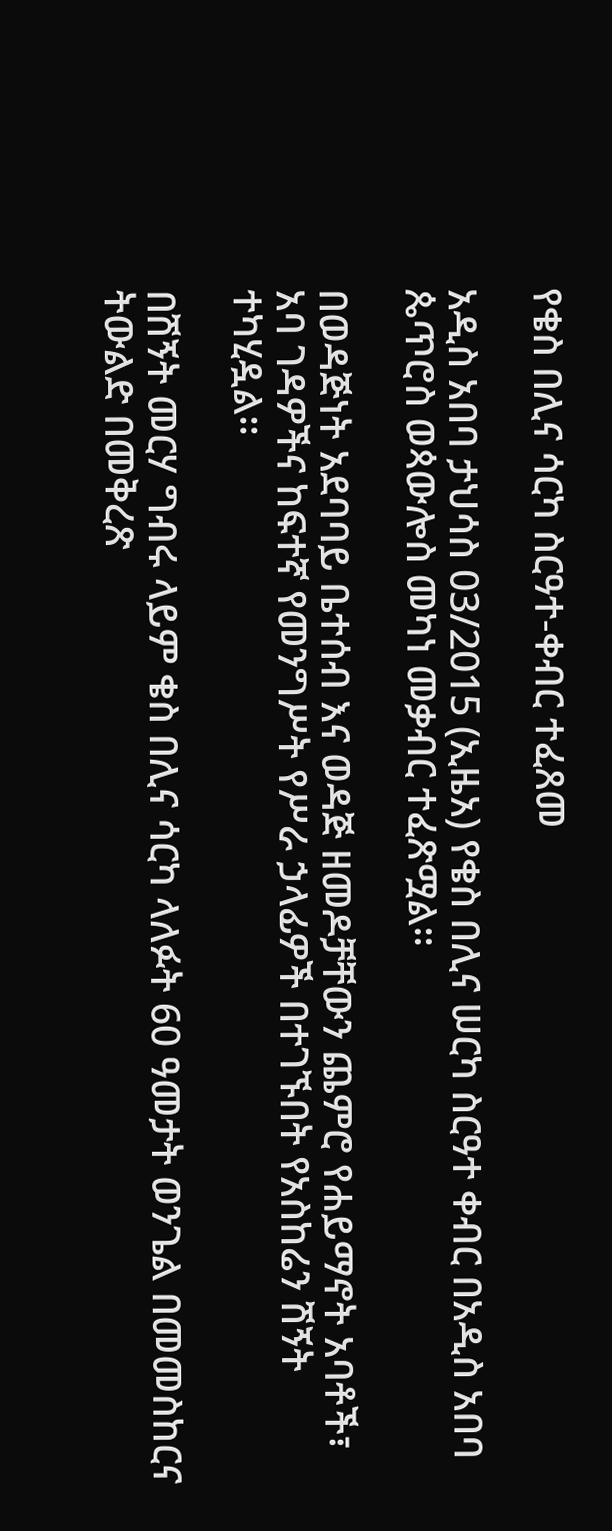የቄስ በሊና ሳርካ ስርዓተ-ቀብር ተፈጸመ

አዲስ አበባ ታህሳስ 03/2015 (ኢዜአ) የቄስ በሊና ሠርካ ስርዓተ ቀብር በአዲስ አበባ ጴጥሮስ ወጳውሎስ መካነ መቃብር ተፈጽሟል፡፡

በወዳጅነት አደባባይ ቤተሰብ እና ወዳጅ ዘመዶቻቸውን ጨምሮ የሐይማኖት አባቶች፣ አባ ገዳዎችና ከፍተኛ የመንግሥት የሥራ ኃላፊዎች በተገኙበት የአስከሬን ሽኝት ተካሂዷል፡፡

በሽኝት መርሃ ግብሩ ላይም ቄስ በሊና ሳርካ ላለፉት 60 ዓመታት ወንጌል በመመስከርና ትውልድ በመቅረጽ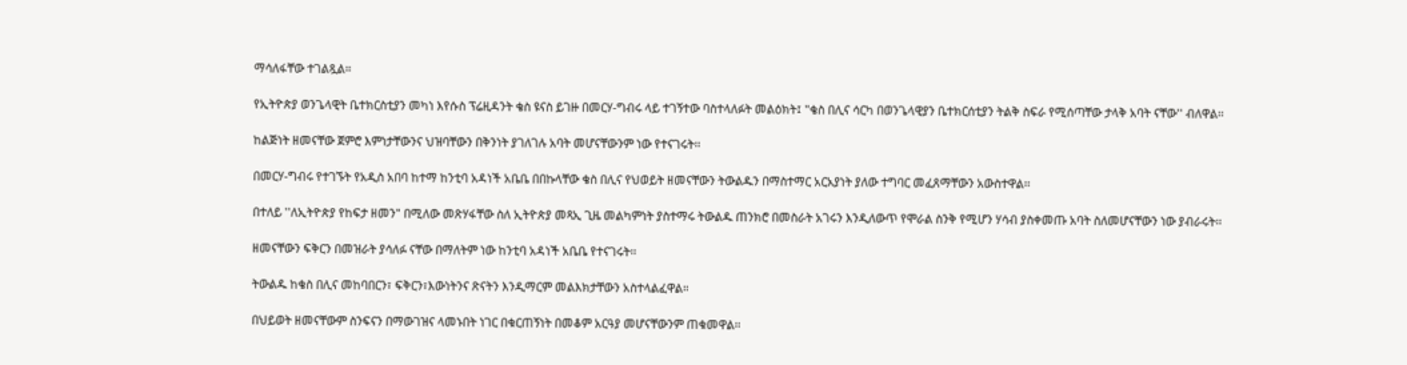ማሳለፋቸው ተገልጿል።

የኢትዮጵያ ወንጌላዊት ቤተክርስቲያን መካነ እየሱስ ፕሬዚዳንት ቄስ ዩናስ ይገዙ በመርሃ-ግብሩ ላይ ተገኝተው ባስተላለፉት መልዕክት፤ "ቄስ በሊና ሳርካ በወንጌላዊያን ቤተክርሰቲያን ትልቅ ስፍራ የሚሰጣቸው ታላቅ አባት ናቸው'' ብለዋል፡፡

ከልጅነት ዘመናቸው ጀምሮ እምነታቸውንና ህዝባቸውን በቅንነት ያገለገሉ አባት መሆናቸውንም ነው የተናገሩት፡፡

በመርሃ-ግብሩ የተገኙት የአዲስ አበባ ከተማ ከንቲባ አዳነች አቤቤ በበኩላቸው ቄስ በሊና የህወይት ዘመናቸውን ትውልዱን በማስተማር አርአያነት ያለው ተግባር መፈጸማቸውን አውስተዋል፡፡

በተለይ ''ለኢትዮጵያ የከፍታ ዘመን" በሚለው መጽሃፋቸው ስለ ኢትዮጵያ መጻኢ ጊዜ መልካምነት ያስተማሩ ትውልዱ ጠንክሮ በመስራት አገሩን እንዲለውጥ የሞራል ስንቅ የሚሆን ሃሳብ ያስቀመጡ አባት ስለመሆናቸውን ነው ያብራሩት፡፡

ዘመናቸውን ፍቅርን በመዝራት ያሳለፉ ናቸው በማለትም ነው ከንቲባ አዳነች አቤቤ የተናገሩት፡፡

ትውልዱ ከቄስ በሊና መከባበርን፣ ፍቅርን፣እውነትንና ጽናትን እንዲማርም መልእክታቸውን አስተላልፈዋል።

በህይወት ዘመናቸውም ስንፍናን በማውገዝና ላመኑበት ነገር በቁርጠኝነት በመቆም አርዓያ መሆናቸውንም ጠቁመዋል፡፡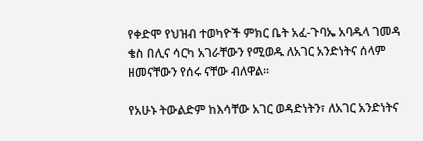የቀድሞ የህዝብ ተወካዮች ምክር ቤት አፈ-ጉባኤ አባዱላ ገመዳ  ቄስ በሊና ሳርካ አገራቸውን የሚወዱ ለአገር አንድነትና ሰላም ዘመናቸውን የሰሩ ናቸው ብለዋል፡፡

የአሁኑ ትውልድም ከእሳቸው አገር ወዳድነትን፣ ለአገር አንድነትና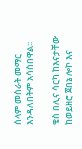ሰላም መስራት መማር እንዳለበትም አሳስበዋል፡፡

ቄስ በሊና ሳርካ ከእናታቸው ከወይዘሮ ጀበኔ ሎኮ እና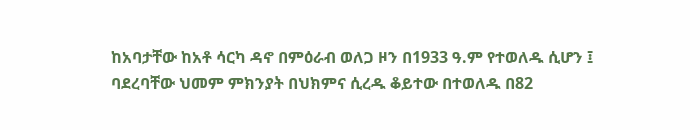ከአባታቸው ከአቶ ሳርካ ዳኖ በምዕራብ ወለጋ ዞን በ1933 ዓ.ም የተወለዱ ሲሆን ፤ ባደረባቸው ህመም ምክንያት በህክምና ሲረዱ ቆይተው በተወለዱ በ82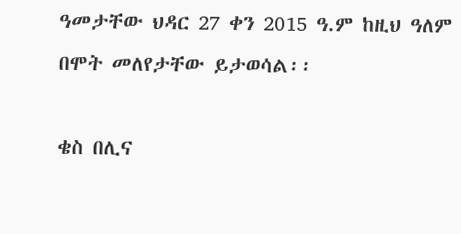ዓመታቸው ህዳር 27 ቀን 2015 ዓ.ም ከዚህ ዓለም በሞት መለየታቸው ይታወሳል፡፡

ቄስ በሊና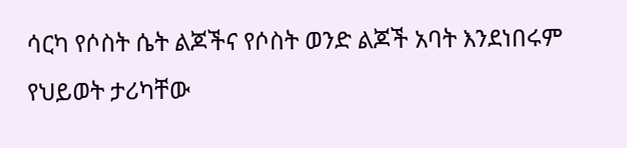ሳርካ የሶስት ሴት ልጆችና የሶስት ወንድ ልጆች አባት እንደነበሩም የህይወት ታሪካቸው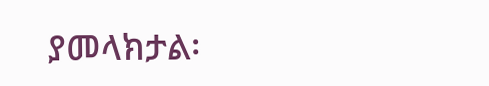ያመላክታል፡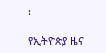፡

የኢትዮጵያ ዜና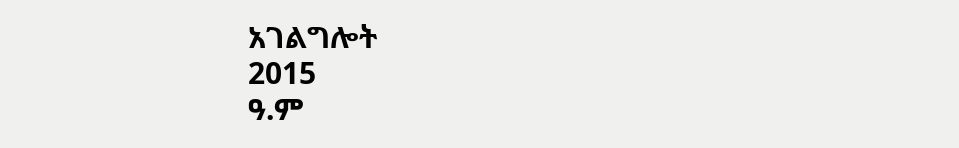አገልግሎት
2015
ዓ.ም